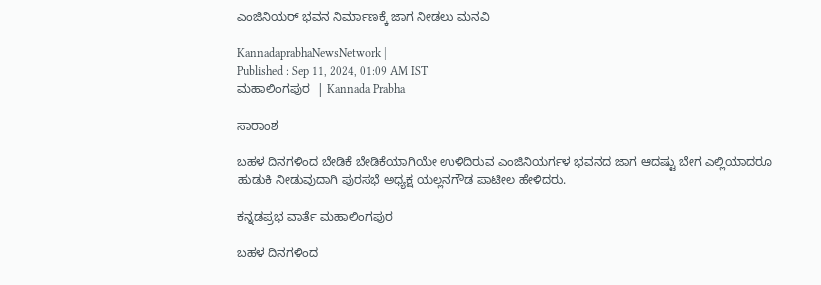ಎಂಜಿನಿಯರ್ ಭವನ ನಿರ್ಮಾಣಕ್ಕೆ ಜಾಗ ನೀಡಲು ಮನವಿ

KannadaprabhaNewsNetwork |
Published : Sep 11, 2024, 01:09 AM IST
ಮಹಾಲಿಂಗಪುರ  | Kannada Prabha

ಸಾರಾಂಶ

ಬಹಳ ದಿನಗಳಿಂದ ಬೇಡಿಕೆ ಬೇಡಿಕೆಯಾಗಿಯೇ ಉಳಿದಿರುವ ಎಂಜಿನಿಯರ್ಗಳ ಭವನದ ಜಾಗ ಆದಷ್ಟು ಬೇಗ ಎಲ್ಲಿಯಾದರೂ ಹುಡುಕಿ ನೀಡುವುದಾಗಿ ಪುರಸಭೆ ಅಧ್ಯಕ್ಷ ಯಲ್ಲನಗೌಡ ಪಾಟೀಲ ಹೇಳಿದರು.

ಕನ್ನಡಪ್ರಭ ವಾರ್ತೆ ಮಹಾಲಿಂಗಪುರ

ಬಹಳ ದಿನಗಳಿಂದ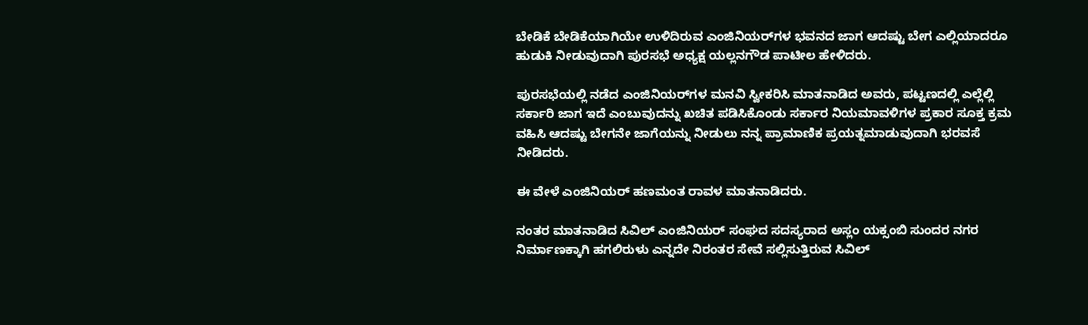ಬೇಡಿಕೆ ಬೇಡಿಕೆಯಾಗಿಯೇ ಉಳಿದಿರುವ ಎಂಜಿನಿಯರ್‌ಗಳ ಭವನದ ಜಾಗ ಆದಷ್ಟು ಬೇಗ ಎಲ್ಲಿಯಾದರೂ ಹುಡುಕಿ ನೀಡುವುದಾಗಿ ಪುರಸಭೆ ಅಧ್ಯಕ್ಷ ಯಲ್ಲನಗೌಡ ಪಾಟೀಲ ಹೇಳಿದರು.

ಪುರಸಭೆಯಲ್ಲಿ ನಡೆದ ಎಂಜಿನಿಯರ್‌ಗಳ ಮನವಿ ಸ್ವೀಕರಿಸಿ ಮಾತನಾಡಿದ ಅವರು, ಪಟ್ಟಣದಲ್ಲಿ ಎಲ್ಲೆಲ್ಲಿ ಸರ್ಕಾರಿ ಜಾಗ ಇದೆ ಎಂಬುವುದನ್ನು ಖಚಿತ ಪಡಿಸಿಕೊಂಡು ಸರ್ಕಾರ ನಿಯಮಾವಳಿಗಳ ಪ್ರಕಾರ ಸೂಕ್ತ ಕ್ರಮ ವಹಿಸಿ ಆದಷ್ಟು ಬೇಗನೇ ಜಾಗೆಯನ್ನು ನೀಡುಲು ನನ್ನ ಪ್ರಾಮಾಣಿಕ ಪ್ರಯತ್ನಮಾಡುವುದಾಗಿ ಭರವಸೆ ನೀಡಿದರು.

ಈ ವೇಳೆ ಎಂಜಿನಿಯರ್‌ ಹಣಮಂತ ರಾವಳ ಮಾತನಾಡಿದರು.

ನಂತರ ಮಾತನಾಡಿದ ಸಿವಿಲ್ ಎಂಜಿನಿಯರ್ ಸಂಘದ ಸದಸ್ಯರಾದ ಅಸ್ಲಂ ಯಕ್ಸಂಬಿ ಸುಂದರ ನಗರ ನಿರ್ಮಾಣಕ್ಕಾಗಿ ಹಗಲಿರುಳು ಎನ್ನದೇ ನಿರಂತರ ಸೇವೆ ಸಲ್ಲಿಸುತ್ತಿರುವ ಸಿವಿಲ್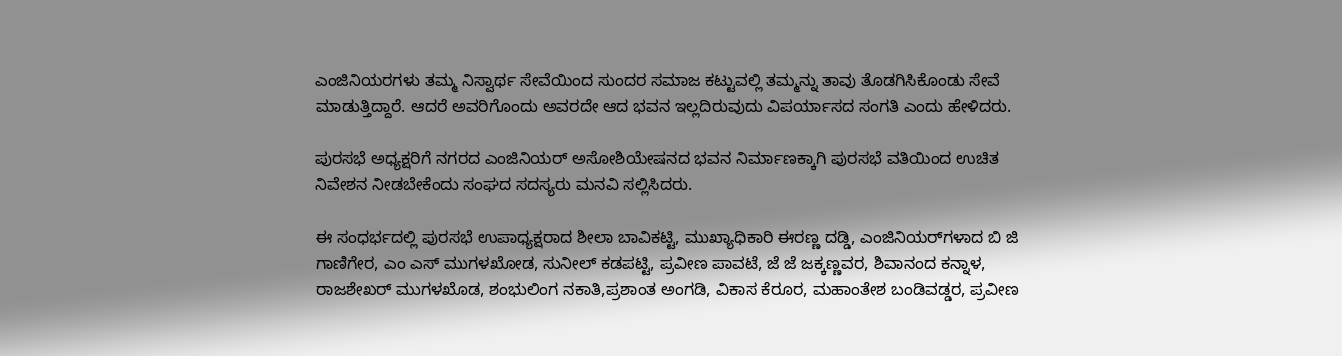ಎಂಜಿನಿಯರಗಳು ತಮ್ಮ ನಿಸ್ವಾರ್ಥ ಸೇವೆಯಿಂದ ಸುಂದರ ಸಮಾಜ ಕಟ್ಟುವಲ್ಲಿ ತಮ್ಮನ್ನು ತಾವು ತೊಡಗಿಸಿಕೊಂಡು ಸೇವೆ ಮಾಡುತ್ತಿದ್ದಾರೆ. ಆದರೆ ಅವರಿಗೊಂದು ಅವರದೇ ಆದ ಭವನ ಇಲ್ಲದಿರುವುದು ವಿಪರ್ಯಾಸದ ಸಂಗತಿ ಎಂದು ಹೇಳಿದರು.

ಪುರಸಭೆ ಅಧ್ಯಕ್ಷರಿಗೆ ನಗರದ ಎಂಜಿನಿಯರ್ ಅಸೋಶಿಯೇಷನದ ಭವನ ನಿರ್ಮಾಣಕ್ಕಾಗಿ ಪುರಸಭೆ ವತಿಯಿಂದ ಉಚಿತ ನಿವೇಶನ ನೀಡಬೇಕೆಂದು ಸಂಘದ ಸದಸ್ಯರು ಮನವಿ ಸಲ್ಲಿಸಿದರು.

ಈ ಸಂಧರ್ಭದಲ್ಲಿ ಪುರಸಭೆ ಉಪಾಧ್ಯಕ್ಷರಾದ ಶೀಲಾ ಬಾವಿಕಟ್ಟಿ, ಮುಖ್ಯಾಧಿಕಾರಿ ಈರಣ್ಣ ದಡ್ಡಿ, ಎಂಜಿನಿಯರ್‌ಗಳಾದ ಬಿ ಜಿ ಗಾಣಿಗೇರ, ಎಂ ಎಸ್ ಮುಗಳಖೋಡ, ಸುನೀಲ್ ಕಡಪಟ್ಟಿ, ಪ್ರವೀಣ ಪಾವಟೆ, ಜೆ ಜೆ ಜಕ್ಕಣ್ಣವರ, ಶಿವಾನಂದ ಕನ್ನಾಳ, ರಾಜಶೇಖರ್ ಮುಗಳಖೊಡ, ಶಂಭುಲಿಂಗ ನಕಾತಿ,ಪ್ರಶಾಂತ ಅಂಗಡಿ, ವಿಕಾಸ ಕೆರೂರ, ಮಹಾಂತೇಶ ಬಂಡಿವಡ್ಡರ, ಪ್ರವೀಣ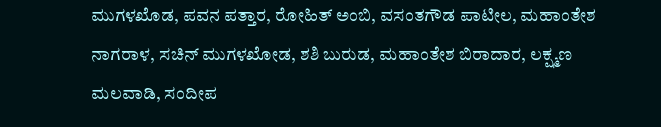ಮುಗಳಖೊಡ, ಪವನ ಪತ್ತಾರ, ರೋಹಿತ್ ಅಂಬಿ, ವಸಂತಗೌಡ ಪಾಟೀಲ, ಮಹಾಂತೇಶ ನಾಗರಾಳ, ಸಚಿನ್ ಮುಗಳಖೋಡ, ಶಶಿ ಬುರುಡ, ಮಹಾಂತೇಶ ಬಿರಾದಾರ, ಲಕ್ಷ್ಮಣ ಮಲವಾಡಿ, ಸಂದೀಪ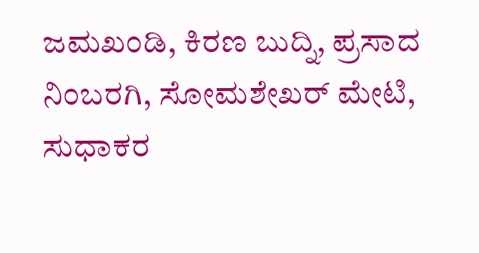ಜಮಖಂಡಿ, ಕಿರಣ ಬುದ್ನಿ, ಪ್ರಸಾದ ನಿಂಬರಗಿ, ಸೋಮಶೇಖರ್ ಮೇಟಿ, ಸುಧಾಕರ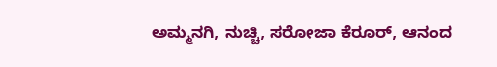ಅಮ್ಮನಗಿ, ನುಚ್ಚಿ, ಸರೋಜಾ ಕೆರೂರ್, ಆನಂದ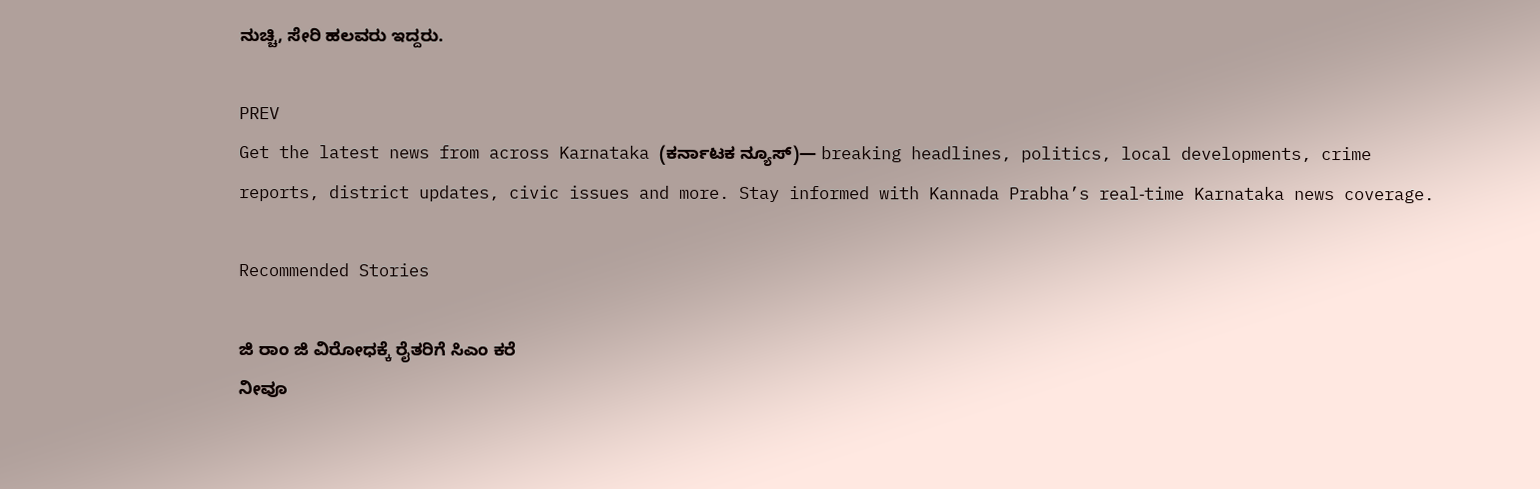ನುಚ್ಚಿ, ಸೇರಿ ಹಲವರು ಇದ್ದರು.

PREV
Get the latest news from across Karnataka (ಕರ್ನಾಟಕ ನ್ಯೂಸ್)— breaking headlines, politics, local developments, crime reports, district updates, civic issues and more. Stay informed with Kannada Prabha’s real‑time Karnataka news coverage.

Recommended Stories

ಜಿ ರಾಂ ಜಿ ವಿರೋಧಕ್ಕೆ ರೈತರಿಗೆ ಸಿಎಂ ಕರೆ
ನೀವೂ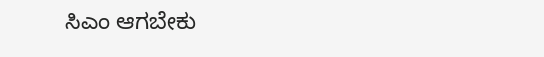ಸಿಎಂ ಆಗಬೇಕು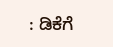: ಡಿಕೆಗೆ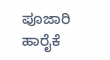ಪೂಜಾರಿ ಹಾರೈಕೆ